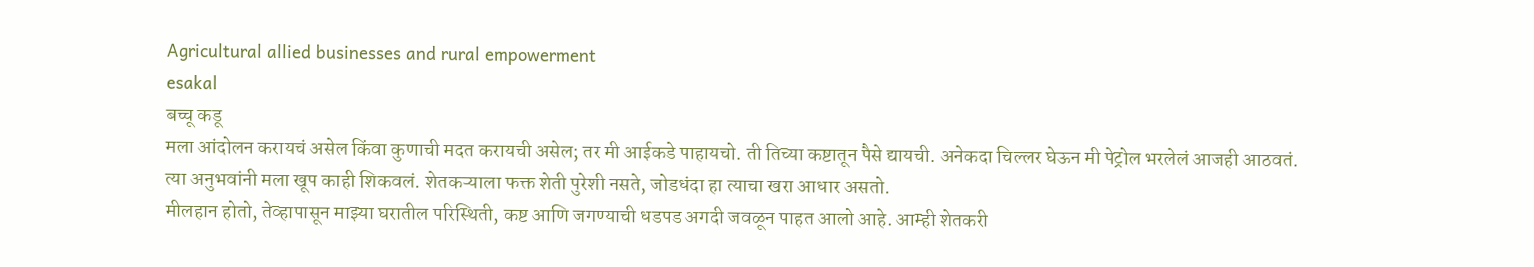Agricultural allied businesses and rural empowerment
esakal
बच्चू कडू
मला आंदोलन करायचं असेल किंवा कुणाची मदत करायची असेल; तर मी आईकडे पाहायचो. ती तिच्या कष्टातून पैसे द्यायची. अनेकदा चिल्लर घेऊन मी पेट्रोल भरलेलं आजही आठवतं. त्या अनुभवांनी मला खूप काही शिकवलं. शेतकऱ्याला फक्त शेती पुरेशी नसते, जोडधंदा हा त्याचा खरा आधार असतो.
मीलहान होतो, तेव्हापासून माझ्या घरातील परिस्थिती, कष्ट आणि जगण्याची धडपड अगदी जवळून पाहत आलो आहे. आम्ही शेतकरी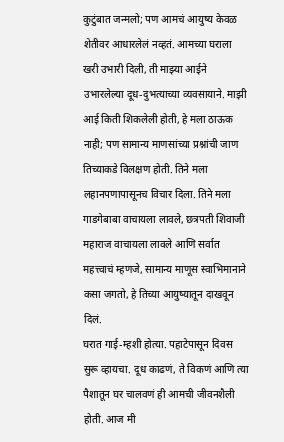कुटुंबात जन्मलो; पण आमचं आयुष्य केवळ शेतीवर आधारलेलं नव्हतं. आमच्या घराला खरी उभारी दिली, ती माझ्या आईने उभारलेल्या दूध-दुभत्याच्या व्यवसायाने. माझी आई किती शिकलेली होती, हे मला ठाऊक नाही; पण सामान्य माणसांच्या प्रश्नांची जाण तिच्याकडे विलक्षण होती. तिने मला लहानपणापासूनच विचार दिला. तिने मला गाडगेबाबा वाचायला लावले, छत्रपती शिवाजी महाराज वाचायला लावले आणि सर्वात महत्त्वाचं म्हणजे, सामान्य माणूस स्वाभिमानाने कसा जगतो, हे तिच्या आयुष्यातून दाखवून दिलं.
घरात गाई-म्हशी होत्या. पहाटेपासून दिवस सुरू व्हायचा. दूध काढणं, ते विकणं आणि त्या पैशातून घर चालवणं ही आमची जीवनशैली होती. आज मी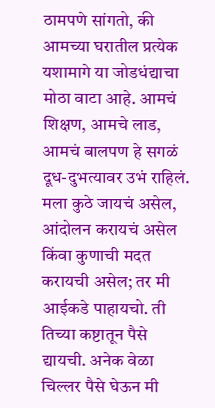ठामपणे सांगतो, की आमच्या घरातील प्रत्येक यशामागे या जोडधंद्याचा मोठा वाटा आहे. आमचं शिक्षण, आमचे लाड, आमचं बालपण हे सगळं दूध-दुभत्यावर उभं राहिलं.
मला कुठे जायचं असेल, आंदोलन करायचं असेल किंवा कुणाची मदत करायची असेल; तर मी आईकडे पाहायचो. ती तिच्या कष्टातून पैसे द्यायची. अनेक वेळा चिल्लर पैसे घेऊन मी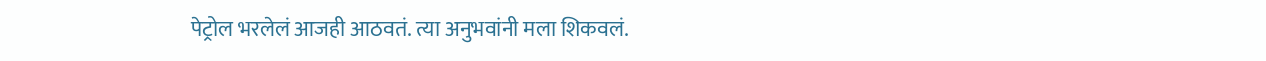पेट्रोल भरलेलं आजही आठवतं. त्या अनुभवांनी मला शिकवलं.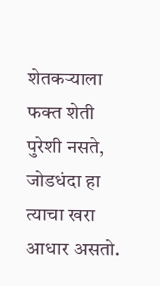शेतकऱ्याला फक्त शेती पुरेशी नसते, जोडधंदा हा त्याचा खरा आधार असतो.